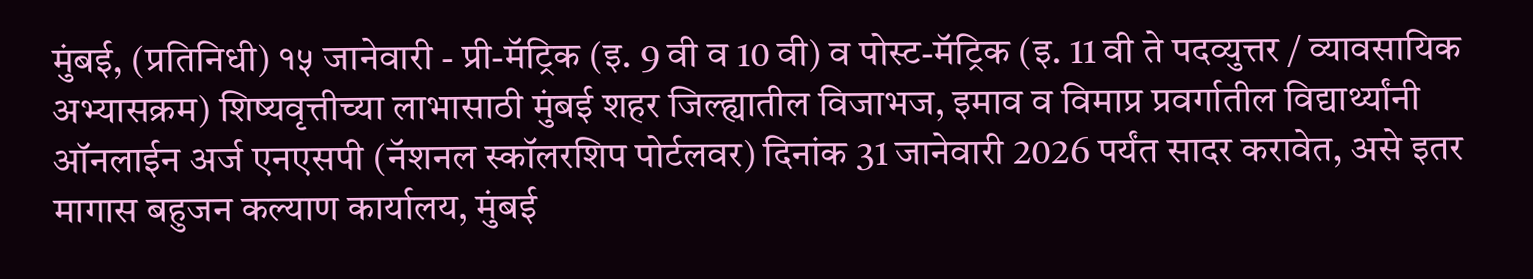मुंबई, (प्रतिनिधी) १५ जानेवारी - प्री-मॅट्रिक (इ. 9 वी व 10 वी) व पोस्ट-मॅट्रिक (इ. 11 वी ते पदव्युत्तर / व्यावसायिक अभ्यासक्रम) शिष्यवृत्तीच्या लाभासाठी मुंबई शहर जिल्ह्यातील विजाभज, इमाव व विमाप्र प्रवर्गातील विद्यार्थ्यांनी ऑनलाईन अर्ज एनएसपी (नॅशनल स्कॉलरशिप पोर्टलवर) दिनांक 31 जानेवारी 2026 पर्यंत सादर करावेत, असे इतर मागास बहुजन कल्याण कार्यालय, मुंबई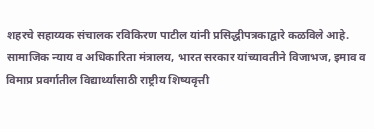शहरचे सहाय्यक संचालक रविकिरण पाटील यांनी प्रसिद्धीपत्रकाद्वारे कळविले आहे.
सामाजिक न्याय व अधिकारिता मंत्रालय, भारत सरकार यांच्यावतीने विजाभज, इमाव व विमाप्र प्रवर्गातील विद्यार्थ्यांसाठी राष्ट्रीय शिष्यवृत्ती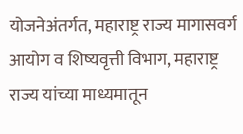योजनेअंतर्गत, महाराष्ट्र राज्य मागासवर्ग आयोग व शिष्यवृत्ती विभाग, महाराष्ट्र राज्य यांच्या माध्यमातून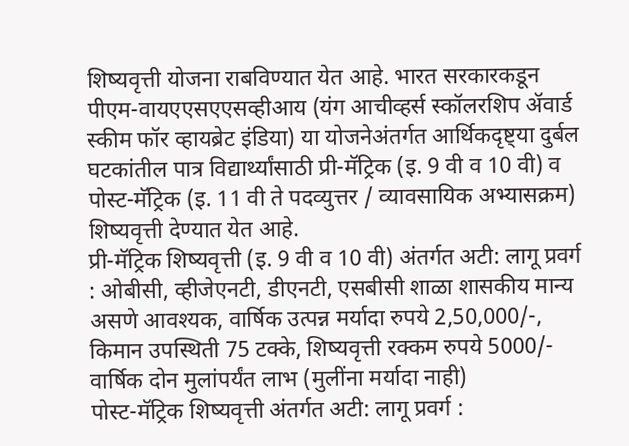शिष्यवृत्ती योजना राबविण्यात येत आहे. भारत सरकारकडून पीएम-वायएएसएएसव्हीआय (यंग आचीव्हर्स स्कॉलरशिप ॲवार्ड स्कीम फॉर व्हायब्रेट इंडिया) या योजनेअंतर्गत आर्थिकदृष्ट्या दुर्बल घटकांतील पात्र विद्यार्थ्यांसाठी प्री-मॅट्रिक (इ. 9 वी व 10 वी) व पोस्ट-मॅट्रिक (इ. 11 वी ते पदव्युत्तर / व्यावसायिक अभ्यासक्रम) शिष्यवृत्ती देण्यात येत आहे.
प्री-मॅट्रिक शिष्यवृत्ती (इ. 9 वी व 10 वी) अंतर्गत अटी: लागू प्रवर्ग : ओबीसी, व्हीजेएनटी, डीएनटी, एसबीसी शाळा शासकीय मान्य असणे आवश्यक, वार्षिक उत्पन्न मर्यादा रुपये 2,50,000/-, किमान उपस्थिती 75 टक्के, शिष्यवृत्ती रक्कम रुपये 5000/- वार्षिक दोन मुलांपर्यंत लाभ (मुलींना मर्यादा नाही)
पोस्ट-मॅट्रिक शिष्यवृत्ती अंतर्गत अटी: लागू प्रवर्ग :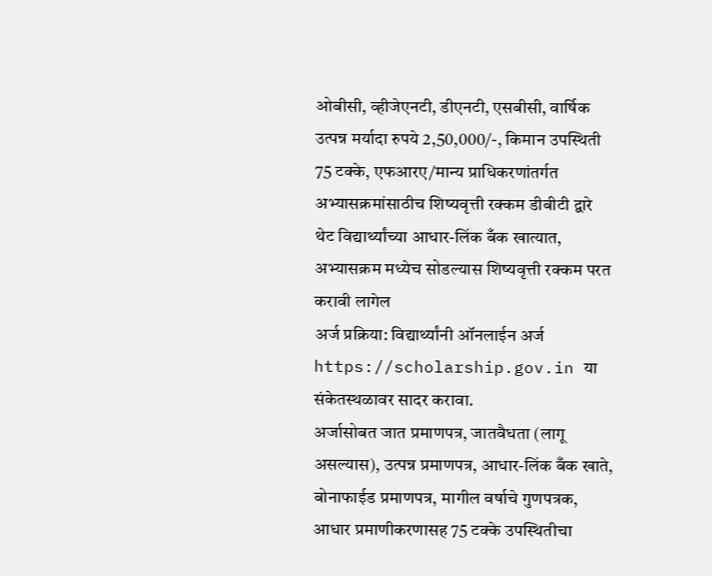ओबीसी, व्हीजेएनटी, डीएनटी, एसबीसी, वार्षिक उत्पन्न मर्यादा रुपये 2,50,000/-, किमान उपस्थिती 75 टक्के, एफआरए/मान्य प्राधिकरणांतर्गत अभ्यासक्रमांसाठीच शिष्यवृत्ती रक्कम डीबीटी द्वारे थेट विद्यार्थ्यांच्या आधार-लिंक बँक खात्यात, अभ्यासक्रम मध्येच सोडल्यास शिष्यवृत्ती रक्कम परत करावी लागेल
अर्ज प्रक्रिया: विद्यार्थ्यांनी ऑनलाईन अर्ज https://scholarship.gov.in या संकेतस्थळावर सादर करावा.
अर्जासोबत जात प्रमाणपत्र, जातवैधता (लागू असल्यास), उत्पन्न प्रमाणपत्र, आधार-लिंक बँक खाते, बोनाफाईड प्रमाणपत्र, मागील वर्षाचे गुणपत्रक, आधार प्रमाणीकरणासह 75 टक्के उपस्थितीचा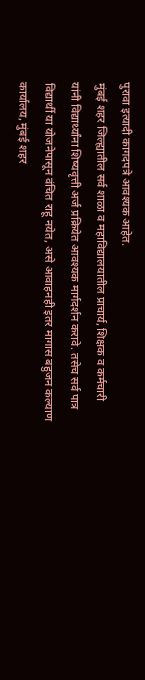पुरावा इत्यादी कागदपत्रे आवश्यक आहेत.
मुंबई शहर जिल्ह्यातील सर्व शाळा व महाविद्यालयातील प्राचार्य, शिक्षक व कर्मचारी यांनी विद्यार्थ्यांना शिष्यवृत्ती अर्ज प्रक्रियेत आवश्यक मार्गदर्शन करावे. तसेच सर्व पात्र विद्यार्थी या योजनेपासून वंचित राहू नयेत, असे आवाहनही इतर मागास बहुजन कल्याण कार्यालय, मुंबई शहर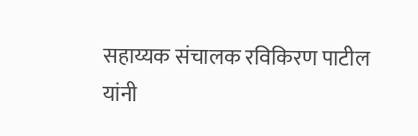सहाय्यक संचालक रविकिरण पाटील यांनी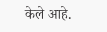केले आहे.